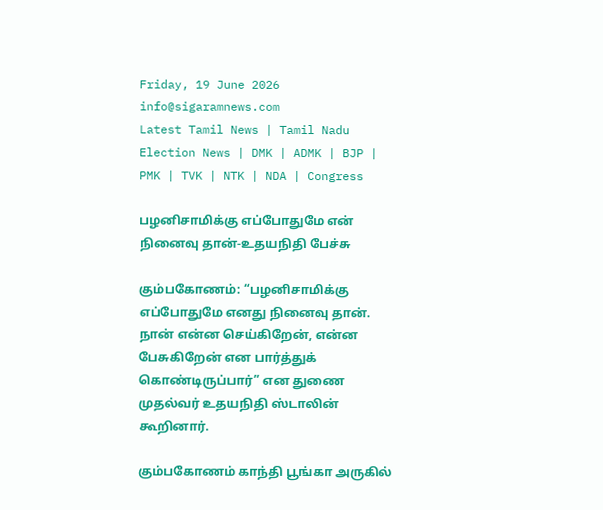Friday, 19 June 2026
info@sigaramnews.com
Latest Tamil News | Tamil Nadu Election News | DMK | ADMK | BJP | PMK | TVK | NTK | NDA | Congress

பழனிசாமிக்கு எப்போதுமே என் நினைவு தான்-உதயநிதி பேச்சு

கும்பகோணம்: “பழனிசாமிக்கு எப்போதுமே எனது நினைவு தான். நான் என்ன செய்கிறேன், என்ன பேசுகிறேன் என பார்த்துக் கொண்டிருப்பார்” என துணை முதல்வர் உதயநிதி ஸ்டாலின் கூறினார்.

கும்பகோணம் காந்தி பூங்கா அருகில்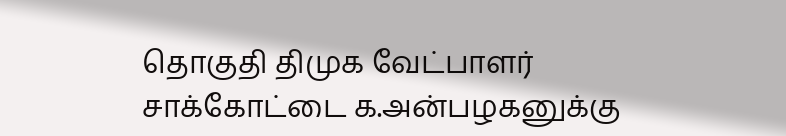தொகுதி திமுக வேட்பாளர் சாக்கோட்டை க.அன்பழகனுக்கு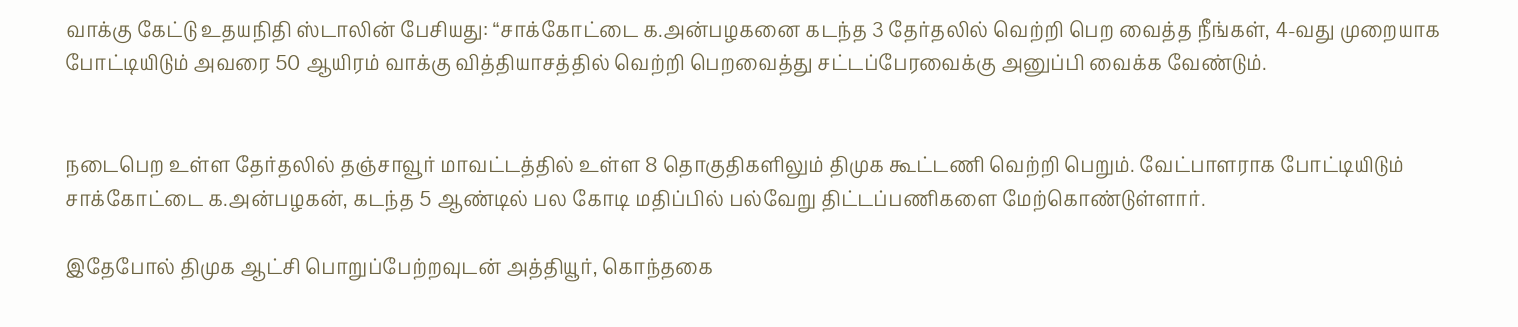வாக்கு கேட்டு உதயநிதி ஸ்டாலின் பேசியது: “சாக்கோட்டை க.அன்பழகனை கடந்த 3 தேர்தலில் வெற்றி பெற வைத்த நீங்கள், 4-வது முறையாக போட்டியிடும் அவரை 50 ஆயிரம் வாக்கு வித்தியாசத்தில் வெற்றி பெறவைத்து சட்டப்பேரவைக்கு அனுப்பி வைக்க வேண்டும்.


நடைபெற உள்ள தேர்தலில் தஞ்சாவூர் மாவட்டத்தில் உள்ள 8 தொகுதிகளிலும் திமுக கூட்டணி வெற்றி பெறும். வேட்பாளராக போட்டியிடும் சாக்கோட்டை க.அன்பழகன், கடந்த 5 ஆண்டில் பல கோடி மதிப்பில் பல்வேறு திட்டப்பணிகளை மேற்கொண்டுள்ளார்.

இதேபோல் திமுக ஆட்சி பொறுப்பேற்றவுடன் அத்தியூர், கொந்தகை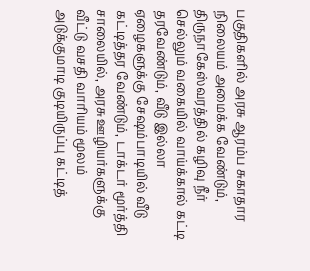பகுதிகளில் அரசு ஆரம்ப சுகாதார நிலையம் அமைக்க வேண்டும், திருநாகேஸ்வரத்தில் கழிவு நீர் செல்லும் வகையில் வாய்க்கால் கட்டி தரவேண்டும், வீடு இல்லா ஏழைகளுக்கு சேஷம்பாடியில் வீடு கட்டித்தர வேண்டும், டாக்டர் மூர்த்தி சாலையில், அரசு ஊழியர்களுக்கு வீட்டு வசதி வாரியம் மூலம் அடுக்குமாடி குடியிருப்பு கட்டித்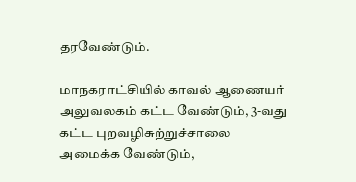தரவேண்டும்.

மாநகராட்சியில் காவல் ஆணையர் அலுவலகம் கட்ட வேண்டும், 3-வது கட்ட புறவழிசுற்றுச்சாலை அமைக்க வேண்டும்,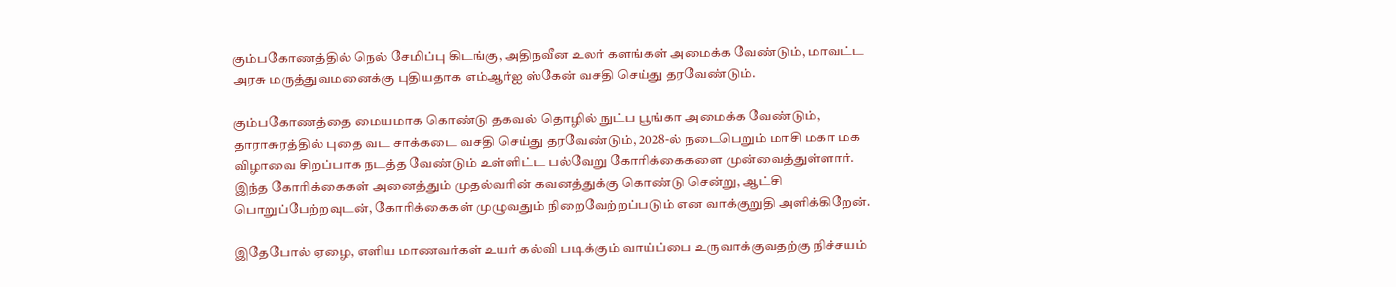கும்பகோணத்தில் நெல் சேமிப்பு கிடங்கு, அதிநவீன உலர் களங்கள் அமைக்க வேண்டும், மாவட்ட அரசு மருத்துவமனைக்கு புதியதாக எம்ஆர்ஐ ஸ்கேன் வசதி செய்து தரவேண்டும்.

கும்பகோணத்தை மையமாக கொண்டு தகவல் தொழில் நுட்ப பூங்கா அமைக்க வேண்டும், தாராசுரத்தில் புதை வட சாக்கடை வசதி செய்து தரவேண்டும், 2028-ல் நடைபெறும் மாசி மகா மக விழாவை சிறப்பாக நடத்த வேண்டும் உள்ளிட்ட பல்வேறு கோரிக்கைகளை முன்வைத்துள்ளார். இந்த கோரிக்கைகள் அனைத்தும் முதல்வரின் கவனத்துக்கு கொண்டு சென்று, ஆட்சி பொறுப்பேற்றவுடன், கோரிக்கைகள் முழுவதும் நிறைவேற்றப்படும் என வாக்குறுதி அளிக்கிறேன்.

இதேபோல் ஏழை, எளிய மாணவர்கள் உயர் கல்வி படிக்கும் வாய்ப்பை உருவாக்குவதற்கு நிச்சயம்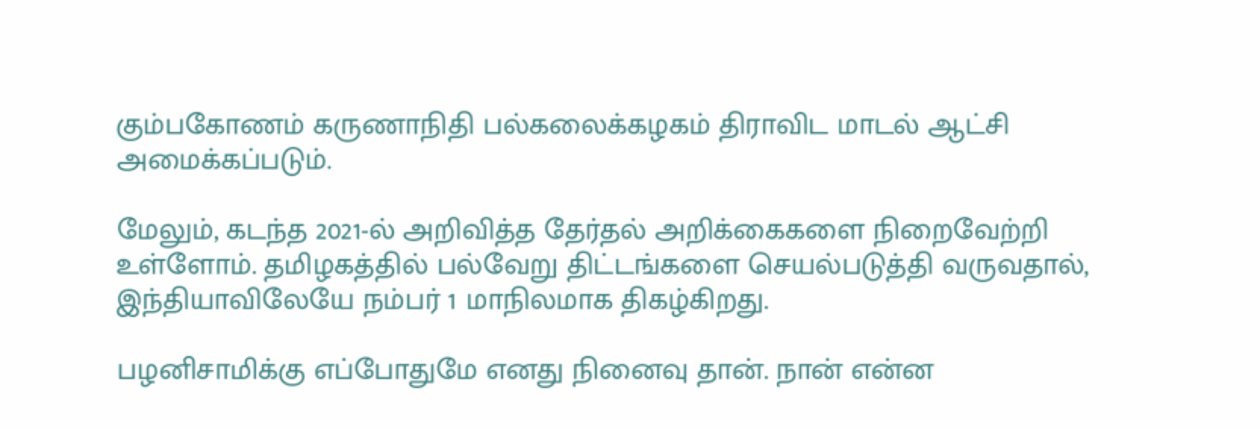கும்பகோணம் கருணாநிதி பல்கலைக்கழகம் திராவிட மாடல் ஆட்சி அமைக்கப்படும்.

மேலும், கடந்த 2021-ல் அறிவித்த தேர்தல் அறிக்கைகளை நிறைவேற்றி உள்ளோம். தமிழகத்தில் பல்வேறு திட்டங்களை செயல்படுத்தி வருவதால், இந்தியாவிலேயே நம்பர் 1 மாநிலமாக திகழ்கிறது.

பழனிசாமிக்கு எப்போதுமே எனது நினைவு தான். நான் என்ன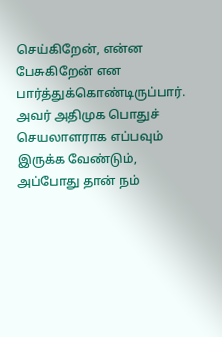செய்கிறேன், என்ன பேசுகிறேன் என பார்த்துக்கொண்டிருப்பார். அவர் அதிமுக பொதுச் செயலாளராக எப்பவும் இருக்க வேண்டும், அப்போது தான் நம்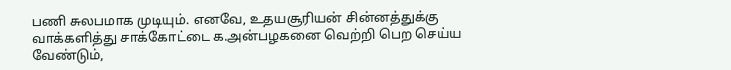பணி சுலபமாக முடியும். எனவே, உதயசூரியன் சின்னத்துக்கு வாக்களித்து சாக்கோட்டை க.அன்பழகனை வெற்றி பெற செய்ய வேண்டும்,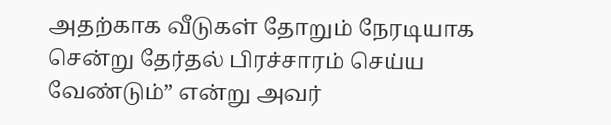அதற்காக வீடுகள் தோறும் நேரடியாக சென்று தேர்தல் பிரச்சாரம் செய்ய வேண்டும்” என்று அவர்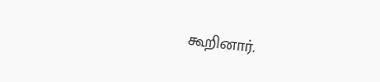கூறினார்.